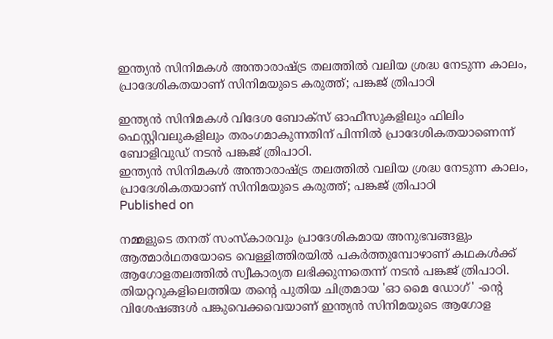ഇന്ത്യൻ സിനിമകൾ അന്താരാഷ്ട്ര തലത്തിൽ വലിയ ശ്രദ്ധ നേടുന്ന കാലം, പ്രാദേശികതയാണ് സിനിമയുടെ കരുത്ത്; പങ്കജ് ത്രിപാഠി

ഇന്ത്യൻ സിനിമകൾ വിദേശ ബോക്സ് ഓഫീസുകളിലും ഫിലിം ഫെസ്റ്റിവലുകളിലും തരംഗമാകുന്നതിന് പിന്നിൽ പ്രാദേശികതയാണെന്ന് ബോളിവുഡ് നടൻ പങ്കജ് ത്രിപാഠി.
ഇന്ത്യൻ സിനിമകൾ അന്താരാഷ്ട്ര തലത്തിൽ വലിയ ശ്രദ്ധ നേടുന്ന കാലം, പ്രാദേശികതയാണ് സിനിമയുടെ കരുത്ത്; പങ്കജ് ത്രിപാഠി
Published on

നമ്മളുടെ തനത് സംസ്കാരവും പ്രാദേശികമായ അനുഭവങ്ങളും ആത്മാർഥതയോടെ വെള്ളിത്തിരയിൽ പകർത്തുമ്പോഴാണ് കഥകൾക്ക് ആഗോളതലത്തിൽ സ്വീകാര്യത ലഭിക്കുന്നതെന്ന് നടൻ പങ്കജ് ത്രിപാഠി. തിയറ്ററുകളിലെത്തിയ തന്റെ പുതിയ ചിത്രമായ 'ഓ മൈ ഡോഗ്' -ന്റെ വിശേഷങ്ങൾ പങ്കുവെക്കവെയാണ് ഇന്ത്യൻ സിനിമയുടെ ആഗോള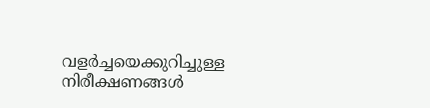വളർച്ചയെക്കുറിച്ചുള്ള നിരീക്ഷണങ്ങൾ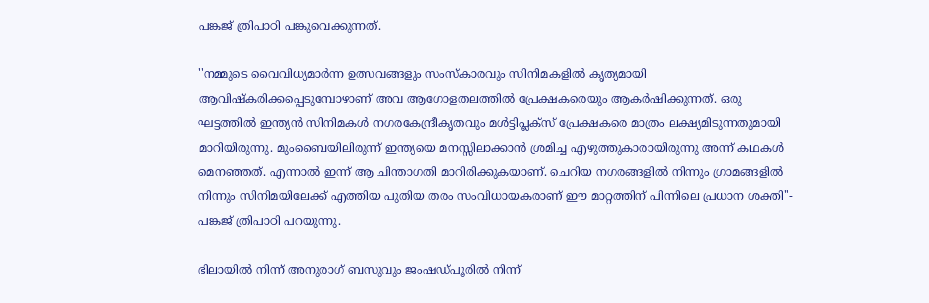പങ്കജ് ത്രിപാഠി പങ്കുവെക്കുന്നത്.

''നമ്മുടെ വൈവിധ്യമാർന്ന ഉത്സവങ്ങളും സംസ്കാരവും സിനിമകളിൽ കൃത്യമായി ആവിഷ്കരിക്കപ്പെടുമ്പോഴാണ് അവ ആഗോളതലത്തിൽ പ്രേക്ഷകരെയും ആകർഷിക്കുന്നത്. ഒരു ഘട്ടത്തിൽ ഇന്ത്യൻ സിനിമകൾ നഗരകേന്ദ്രീകൃതവും മൾട്ടിപ്ലക്സ് പ്രേക്ഷകരെ മാത്രം ലക്ഷ്യമിടുന്നതുമായി മാറിയിരുന്നു. മുംബൈയിലിരുന്ന് ഇന്ത്യയെ മനസ്സിലാക്കാൻ ശ്രമിച്ച എഴുത്തുകാരായിരുന്നു അന്ന് കഥകൾ മെനഞ്ഞത്. എന്നാൽ ഇന്ന് ആ ചിന്താഗതി മാറിരിക്കുകയാണ്. ചെറിയ നഗരങ്ങളിൽ നിന്നും ഗ്രാമങ്ങളിൽ നിന്നും സിനിമയിലേക്ക് എത്തിയ പുതിയ തരം സംവിധായകരാണ് ഈ മാറ്റത്തിന് പിന്നിലെ പ്രധാന ശക്തി''- പങ്കജ് ത്രിപാഠി പറയുന്നു.

ഭിലായിൽ നിന്ന് അനുരാഗ് ബസുവും ജംഷഡ്പൂരിൽ നിന്ന്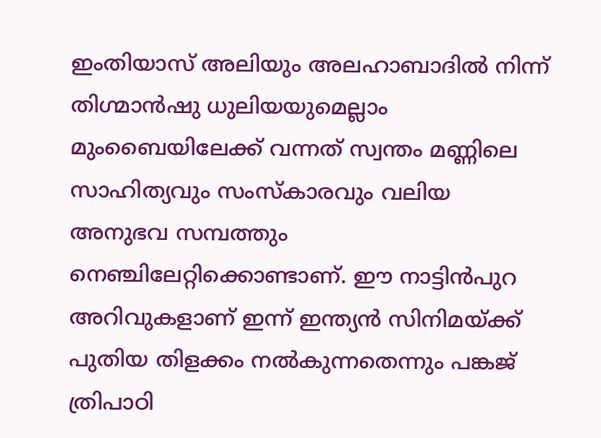ഇംതിയാസ് അലിയും അലഹാബാദിൽ നിന്ന് തിഗ്മാൻഷു ധുലിയയുമെല്ലാം മുംബൈയിലേക്ക് വന്നത് സ്വന്തം മണ്ണിലെ സാഹിത്യവും സംസ്കാരവും വലിയ അനുഭവ സമ്പത്തും നെഞ്ചിലേറ്റിക്കൊണ്ടാണ്. ഈ നാട്ടിൻപുറ അറിവുകളാണ് ഇന്ന് ഇന്ത്യൻ സിനിമയ്ക്ക് പുതിയ തിളക്കം നൽകുന്നതെന്നും പങ്കജ് ത്രിപാഠി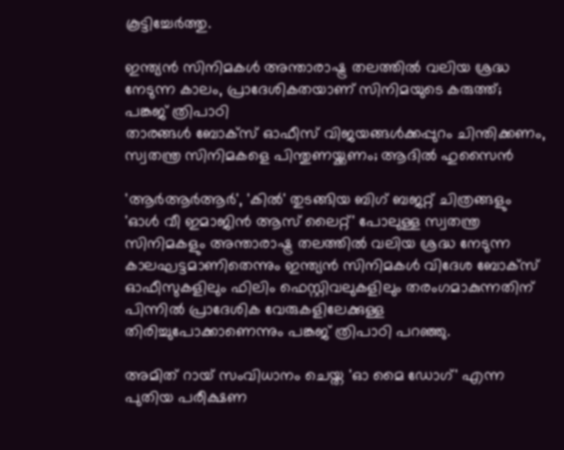കൂട്ടിച്ചേർത്തു.

ഇന്ത്യൻ സിനിമകൾ അന്താരാഷ്ട്ര തലത്തിൽ വലിയ ശ്രദ്ധ നേടുന്ന കാലം, പ്രാദേശികതയാണ് സിനിമയുടെ കരുത്ത്; പങ്കജ് ത്രിപാഠി
താരങ്ങള്‍ ബോക്സ് ഓഫീസ് വിജയങ്ങള്‍ക്കപ്പുറം ചിന്തിക്കണം, സ്വതന്ത്ര സിനിമകളെ പിന്തുണയ്ക്കണം; ആദില്‍ ഹുസൈന്‍

'ആർആർആർ', 'കിൽ' തുടങ്ങിയ ബിഗ് ബജറ്റ് ചിത്രങ്ങളും 'ഓൾ വീ ഇമാജിൻ ആസ് ലൈറ്റ്' പോലുള്ള സ്വതന്ത്ര സിനിമകളും അന്താരാഷ്ട്ര തലത്തിൽ വലിയ ശ്രദ്ധ നേടുന്ന കാലഘട്ടമാണിതെന്നും ഇന്ത്യൻ സിനിമകൾ വിദേശ ബോക്സ് ഓഫീസുകളിലും ഫിലിം ഫെസ്റ്റിവലുകളിലും തരംഗമാകുന്നതിന് പിന്നിൽ പ്രാദേശിക വേരുകളിലേക്കുള്ള തിരിച്ചുപോക്കാണെന്നും പങ്കജ് ത്രിപാഠി പറഞ്ഞു.

അമിത് റായ് സംവിധാനം ചെയ്ത 'ഓ മൈ ഡോഗ്' എന്ന പുതിയ പരീക്ഷണ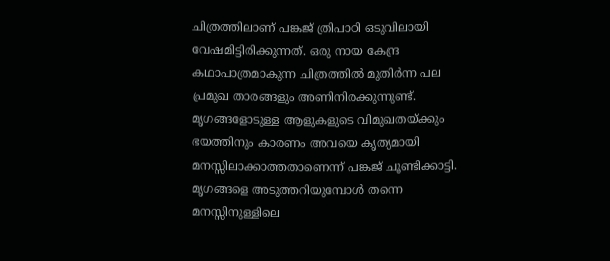ചിത്രത്തിലാണ് പങ്കജ് ത്രിപാഠി ഒടുവിലായി വേഷമിട്ടിരിക്കുന്നത്. ഒരു നായ കേന്ദ്ര കഥാപാത്രമാകുന്ന ചിത്രത്തിൽ മുതിർന്ന പല പ്രമുഖ താരങ്ങളും അണിനിരക്കുന്നുണ്ട്. മൃഗങ്ങളോടുള്ള ആളുകളുടെ വിമുഖതയ്ക്കും ഭയത്തിനും കാരണം അവയെ കൃത്യമായി മനസ്സിലാക്കാത്തതാണെന്ന് പങ്കജ് ചൂണ്ടിക്കാട്ടി. മൃഗങ്ങളെ അടുത്തറിയുമ്പോൾ തന്നെ മനസ്സിനുള്ളിലെ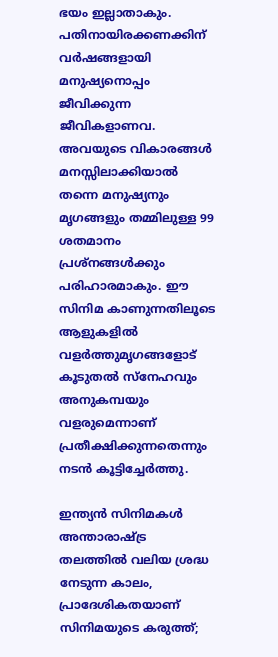ഭയം ഇല്ലാതാകും. പതിനായിരക്കണക്കിന് വർഷങ്ങളായി മനുഷ്യനൊപ്പം ജീവിക്കുന്ന ജീവികളാണവ. അവയുടെ വികാരങ്ങൾ മനസ്സിലാക്കിയാൽ തന്നെ മനുഷ്യനും മൃഗങ്ങളും തമ്മിലുള്ള 99 ശതമാനം പ്രശ്നങ്ങൾക്കും പരിഹാരമാകും. ഈ സിനിമ കാണുന്നതിലൂടെ ആളുകളിൽ വളർത്തുമൃഗങ്ങളോട് കൂടുതൽ സ്നേഹവും അനുകമ്പയും വളരുമെന്നാണ് പ്രതീക്ഷിക്കുന്നതെന്നും നടൻ കൂട്ടിച്ചേർത്തു.

ഇന്ത്യൻ സിനിമകൾ അന്താരാഷ്ട്ര തലത്തിൽ വലിയ ശ്രദ്ധ നേടുന്ന കാലം, പ്രാദേശികതയാണ് സിനിമയുടെ കരുത്ത്;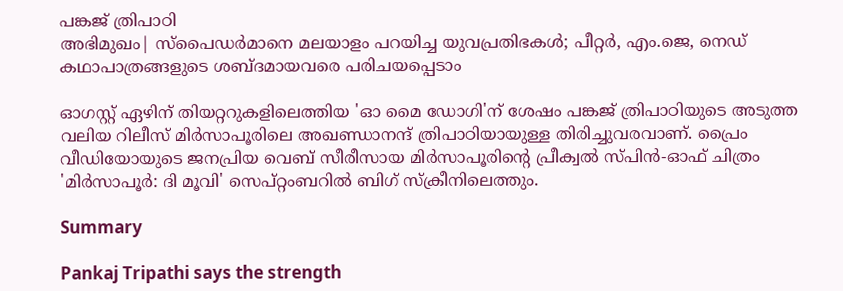പങ്കജ് ത്രിപാഠി
അഭിമുഖം| സ്പൈഡർമാനെ മലയാളം പറയിച്ച യുവപ്രതിഭകൾ; പീറ്റർ, എം.ജെ, നെഡ് കഥാപാത്രങ്ങളുടെ ശബ്ദമായവരെ പരിചയപ്പെടാം

ഓഗസ്റ്റ് ഏഴിന് തിയറ്ററുകളിലെത്തിയ 'ഓ മൈ ഡോഗി'ന് ശേഷം പങ്കജ് ത്രിപാഠിയുടെ അടുത്ത വലിയ റിലീസ് മിർസാപൂരിലെ അഖണ്ഡാനന്ദ് ത്രിപാഠിയായുള്ള തിരിച്ചുവരവാണ്. പ്രൈം വീഡിയോയുടെ ജനപ്രിയ വെബ് സീരീസായ മിർസാപൂരിന്റെ പ്രീക്വൽ സ്പിൻ-ഓഫ് ചിത്രം 'മിർസാപൂർ: ദി മൂവി' സെപ്റ്റംബറിൽ ബിഗ് സ്‌ക്രീനിലെത്തും.

Summary

Pankaj Tripathi says the strength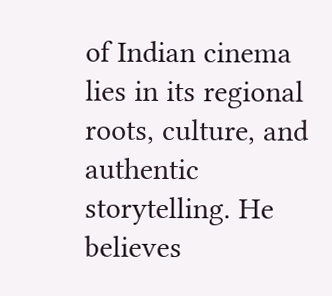of Indian cinema lies in its regional roots, culture, and authentic storytelling. He believes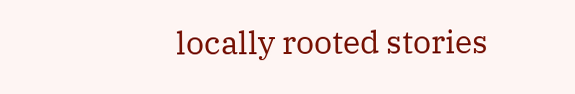locally rooted stories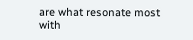are what resonate most with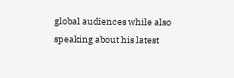global audiences while also speaking about his latest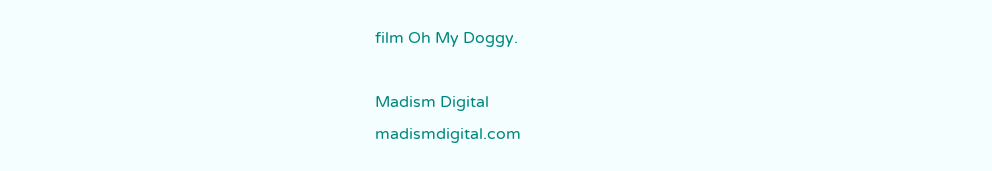film Oh My Doggy.

Madism Digital
madismdigital.com